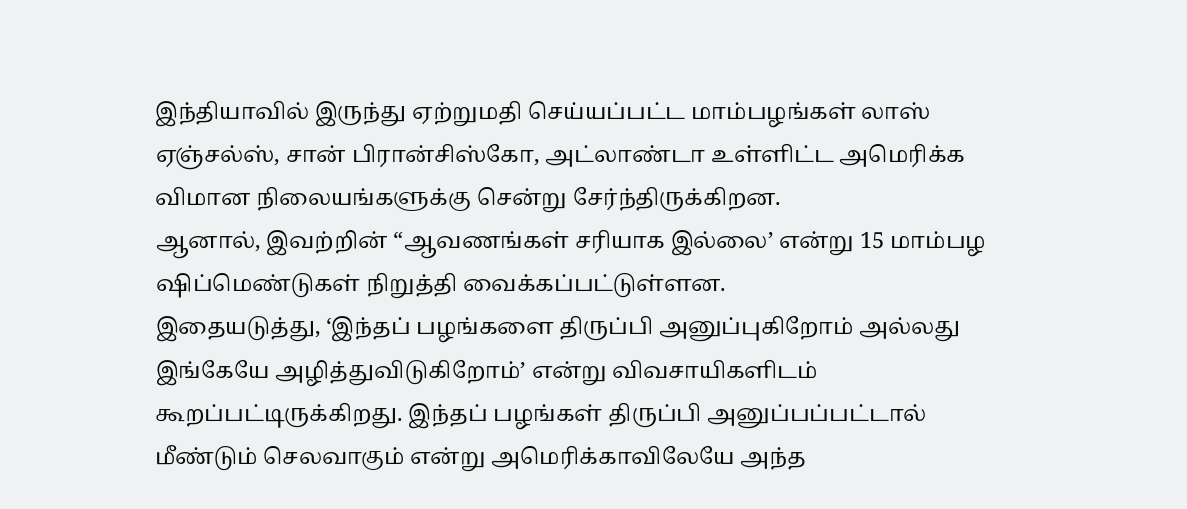இந்தியாவில் இருந்து ஏற்றுமதி செய்யப்பட்ட மாம்பழங்கள் லாஸ் ஏஞ்சல்ஸ், சான் பிரான்சிஸ்கோ, அட்லாண்டா உள்ளிட்ட அமெரிக்க விமான நிலையங்களுக்கு சென்று சேர்ந்திருக்கிறன.
ஆனால், இவற்றின் “ஆவணங்கள் சரியாக இல்லை’ என்று 15 மாம்பழ ஷிப்மெண்டுகள் நிறுத்தி வைக்கப்பட்டுள்ளன.
இதையடுத்து, ‘இந்தப் பழங்களை திருப்பி அனுப்புகிறோம் அல்லது இங்கேயே அழித்துவிடுகிறோம்’ என்று விவசாயிகளிடம் கூறப்பட்டிருக்கிறது. இந்தப் பழங்கள் திருப்பி அனுப்பப்பட்டால் மீண்டும் செலவாகும் என்று அமெரிக்காவிலேயே அந்த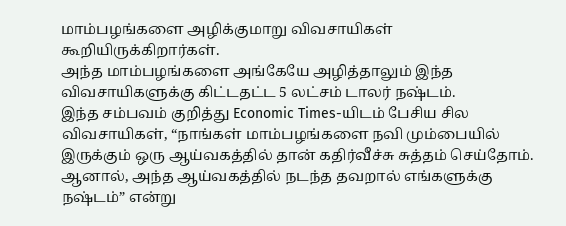மாம்பழங்களை அழிக்குமாறு விவசாயிகள் கூறியிருக்கிறார்கள்.
அந்த மாம்பழங்களை அங்கேயே அழித்தாலும் இந்த விவசாயிகளுக்கு கிட்டதட்ட 5 லட்சம் டாலர் நஷ்டம்.
இந்த சம்பவம் குறித்து Economic Times-யிடம் பேசிய சில விவசாயிகள், “நாங்கள் மாம்பழங்களை நவி மும்பையில் இருக்கும் ஒரு ஆய்வகத்தில் தான் கதிர்வீச்சு சுத்தம் செய்தோம். ஆனால், அந்த ஆய்வகத்தில் நடந்த தவறால் எங்களுக்கு நஷ்டம்” என்று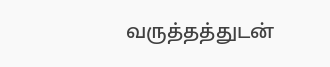வருத்தத்துடன்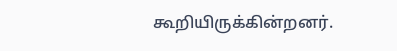கூறியிருக்கின்றனர்.